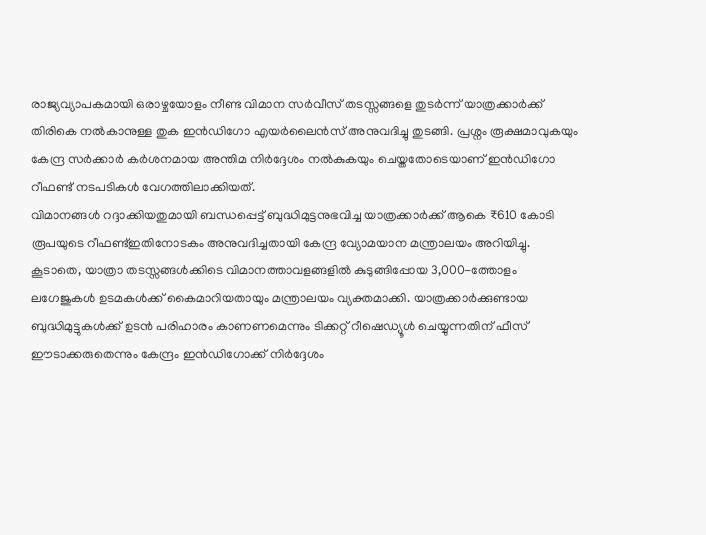രാജ്യവ്യാപകമായി ഒരാഴ്ചയോളം നീണ്ട വിമാന സർവീസ് തടസ്സങ്ങളെ തുടർന്ന് യാത്രക്കാർക്ക് തിരികെ നൽകാനുള്ള തുക ഇൻഡിഗോ എയർലൈൻസ് അനുവദിച്ചു തുടങ്ങി. പ്രശ്നം രൂക്ഷമാവുകയും കേന്ദ്ര സർക്കാർ കർശനമായ അന്തിമ നിർദ്ദേശം നൽകുകയും ചെയ്തതോടെയാണ് ഇൻഡിഗോ റീഫണ്ട് നടപടികൾ വേഗത്തിലാക്കിയത്.
വിമാനങ്ങൾ റദ്ദാക്കിയതുമായി ബന്ധപ്പെട്ട് ബുദ്ധിമുട്ടനുഭവിച്ച യാത്രക്കാർക്ക് ആകെ ₹610 കോടി രൂപയുടെ റീഫണ്ട്ഇതിനോടകം അനുവദിച്ചതായി കേന്ദ്ര വ്യോമയാന മന്ത്രാലയം അറിയിച്ചു. കൂടാതെ, യാത്രാ തടസ്സങ്ങൾക്കിടെ വിമാനത്താവളങ്ങളിൽ കുടുങ്ങിപ്പോയ 3,000-ത്തോളം ലഗേജുകൾ ഉടമകൾക്ക് കൈമാറിയതായും മന്ത്രാലയം വ്യക്തമാക്കി. യാത്രക്കാർക്കുണ്ടായ ബുദ്ധിമുട്ടുകൾക്ക് ഉടൻ പരിഹാരം കാണണമെന്നും ടിക്കറ്റ് റീഷെഡ്യൂൾ ചെയ്യുന്നതിന് ഫീസ് ഈടാക്കരുതെന്നും കേന്ദ്രം ഇൻഡിഗോക്ക് നിർദ്ദേശം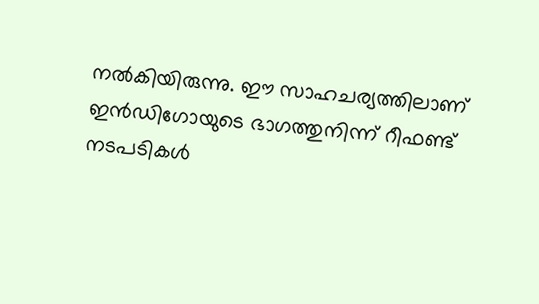നൽകിയിരുന്നു. ഈ സാഹചര്യത്തിലാണ് ഇൻഡിഗോയുടെ ഭാഗത്തുനിന്ന് റീഫണ്ട് നടപടികൾ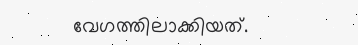വേഗത്തിലാക്കിയത്.